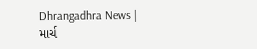Dhrangadhra News | માર્ચ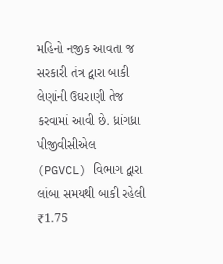મહિનો નજીક આવતા જ સરકારી તંત્ર દ્વારા બાકી લેણાંની ઉઘરાણી તેજ કરવામાં આવી છે. ધ્રાંગધ્રા પીજીવીસીએલ (PGVCL) વિભાગ દ્વારા લાંબા સમયથી બાકી રહેલી ₹1.75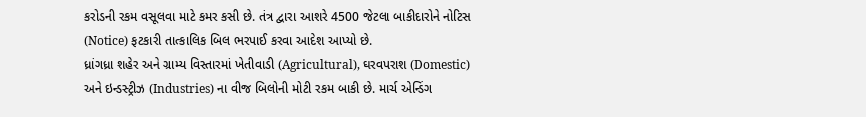કરોડની રકમ વસૂલવા માટે કમર કસી છે. તંત્ર દ્વારા આશરે 4500 જેટલા બાકીદારોને નોટિસ (Notice) ફટકારી તાત્કાલિક બિલ ભરપાઈ કરવા આદેશ આપ્યો છે.
ધ્રાંગધ્રા શહેર અને ગ્રામ્ય વિસ્તારમાં ખેતીવાડી (Agricultural), ઘરવપરાશ (Domestic) અને ઇન્ડસ્ટ્રીઝ (Industries) ના વીજ બિલોની મોટી રકમ બાકી છે. માર્ચ એન્ડિંગ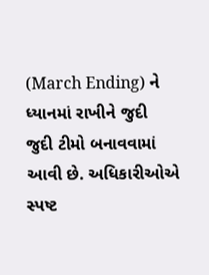(March Ending) ને ધ્યાનમાં રાખીને જુદી જુદી ટીમો બનાવવામાં આવી છે. અધિકારીઓએ સ્પષ્ટ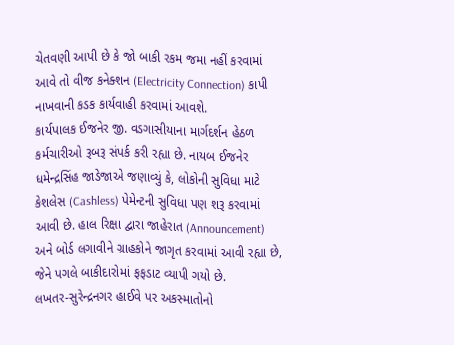ચેતવણી આપી છે કે જો બાકી રકમ જમા નહીં કરવામાં આવે તો વીજ કનેક્શન (Electricity Connection) કાપી નાખવાની કડક કાર્યવાહી કરવામાં આવશે.
કાર્યપાલક ઈજનેર જી. વડગાસીયાના માર્ગદર્શન હેઠળ કર્મચારીઓ રૂબરૂ સંપર્ક કરી રહ્યા છે. નાયબ ઈજનેર ધમેન્દ્રસિંહ જાડેજાએ જણાવ્યું કે, લોકોની સુવિધા માટે કેશલેસ (Cashless) પેમેન્ટની સુવિધા પણ શરૂ કરવામાં આવી છે. હાલ રિક્ષા દ્વારા જાહેરાત (Announcement) અને બોર્ડ લગાવીને ગ્રાહકોને જાગૃત કરવામાં આવી રહ્યા છે, જેને પગલે બાકીદારોમાં ફફડાટ વ્યાપી ગયો છે.
લખતર-સુરેન્દ્રનગર હાઈવે પર અકસ્માતોનો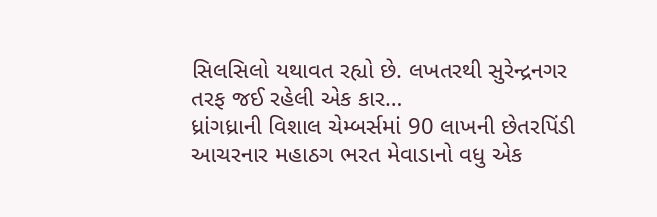સિલસિલો યથાવત રહ્યો છે. લખતરથી સુરેન્દ્રનગર તરફ જઈ રહેલી એક કાર…
ધ્રાંગધ્રાની વિશાલ ચેમ્બર્સમાં 90 લાખની છેતરપિંડી આચરનાર મહાઠગ ભરત મેવાડાનો વધુ એક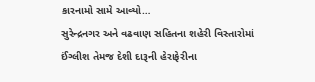કારનામો સામે આવ્યો…
સુરેન્દ્રનગર અને વઢવાણ સહિતના શહેરી વિસ્તારોમાં ઈંગ્લીશ તેમજ દેશી દારૂની હેરાફેરીના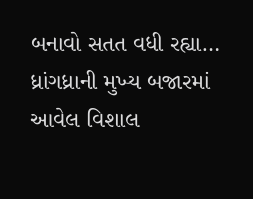બનાવો સતત વધી રહ્યા…
ધ્રાંગધ્રાની મુખ્ય બજારમાં આવેલ વિશાલ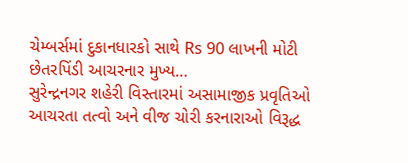ચેમ્બર્સમાં દુકાનધારકો સાથે Rs 90 લાખની મોટી છેતરપિંડી આચરનાર મુખ્ય…
સુરેન્દ્રનગર શહેરી વિસ્તારમાં અસામાજીક પ્રવૃતિઓ આચરતા તત્વો અને વીજ ચોરી કરનારાઓ વિરૂદ્ધ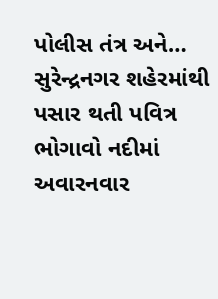પોલીસ તંત્ર અને…
સુરેન્દ્રનગર શહેરમાંથી પસાર થતી પવિત્ર ભોગાવો નદીમાં અવારનવાર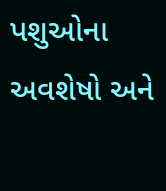પશુઓના અવશેષો અને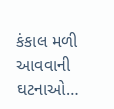કંકાલ મળી આવવાની ઘટનાઓ…